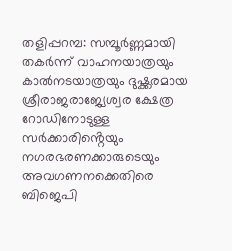തളിപ്പറമ്പ: സമ്പൂർണ്ണമായി തകർന്ന് വാഹനയാത്രയും കാൽനടയാത്രയും ദുഷ്ക്കരമായ ശ്രീരാജരാജ്യേശ്വര ക്ഷേത്ര റോഡിനോടുള്ള സർക്കാരിൻ്റെയും നഗരഭരണക്കാരുടെയും അവഗണനക്കെതിരെ ബിജെപി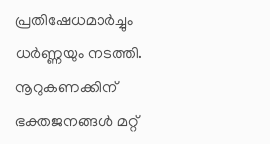പ്രതിഷേധമാർച്ചും ധർണ്ണയും നടത്തി.
നൂറുകണക്കിന് ഭക്തജനങ്ങൾ മറ്റ്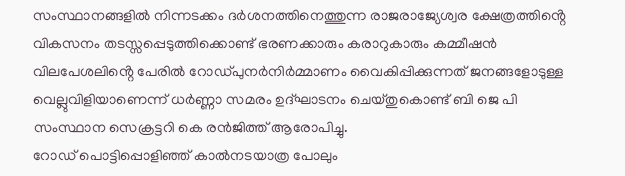സംസ്ഥാനങ്ങളിൽ നിന്നടക്കം ദർശനത്തിനെത്തുന്ന രാജരാജ്യേശ്വര ക്ഷേത്രത്തിൻ്റെ വികസനം തടസ്സപ്പെടുത്തിക്കൊണ്ട് ഭരണക്കാരും കരാറുകാരും കമ്മീഷൻ വിലപേശലിൻ്റെ പേരിൽ റോഡ്പുനർനിർമ്മാണം വൈകിപ്പിക്കുന്നത് ജനങ്ങളോടുള്ള വെല്ലുവിളിയാണെന്ന് ധർണ്ണാ സമരം ഉദ്ഘാടനം ചെയ്തുകൊണ്ട് ബി ജെ പി സംസ്ഥാന സെക്രട്ടറി കെ രൻജിത്ത് ആരോപിച്ചു.
റോഡ് പൊട്ടിപ്പൊളിഞ്ഞ് കാൽനടയാത്ര പോലും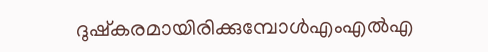ദുഷ്കരമായിരിക്കുമ്പോൾഎംഎൽഎ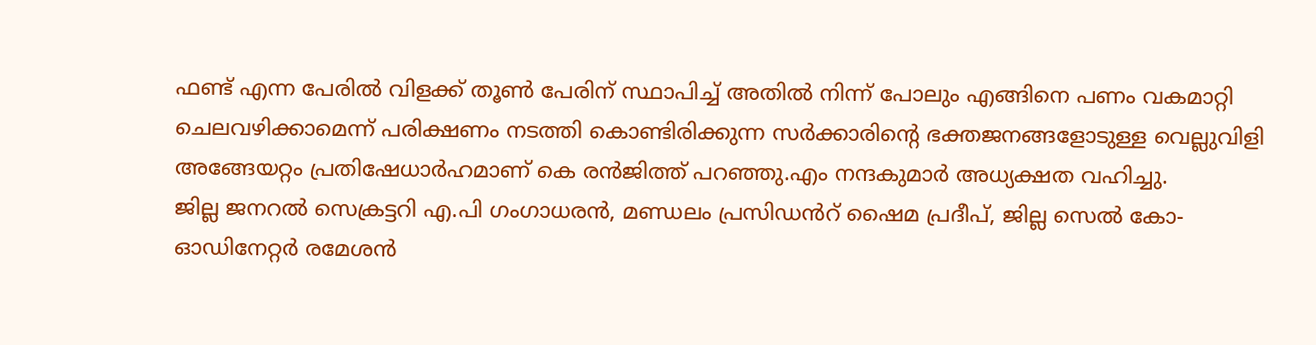ഫണ്ട് എന്ന പേരിൽ വിളക്ക് തൂൺ പേരിന് സ്ഥാപിച്ച് അതിൽ നിന്ന് പോലും എങ്ങിനെ പണം വകമാറ്റി ചെലവഴിക്കാമെന്ന് പരിക്ഷണം നടത്തി കൊണ്ടിരിക്കുന്ന സർക്കാരിൻ്റെ ഭക്തജനങ്ങളോടുള്ള വെല്ലുവിളി അങ്ങേയറ്റം പ്രതിഷേധാർഹമാണ് കെ രൻജിത്ത് പറഞ്ഞു.എം നന്ദകുമാർ അധ്യക്ഷത വഹിച്ചു.
ജില്ല ജനറൽ സെക്രട്ടറി എ.പി ഗംഗാധരൻ, മണ്ഡലം പ്രസിഡൻറ് ഷൈമ പ്രദീപ്, ജില്ല സെൽ കോ-ഓഡിനേറ്റർ രമേശൻ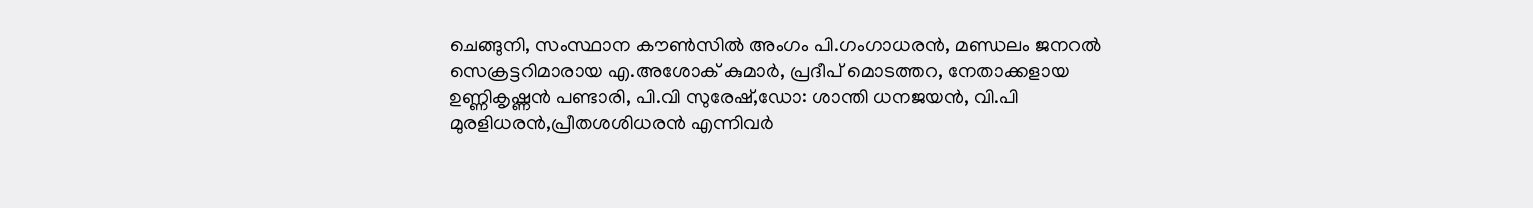ചെങ്ങുനി, സംസ്ഥാന കൗൺസിൽ അംഗം പി.ഗംഗാധരൻ, മണ്ഡലം ജനറൽ സെക്രട്ടറിമാരായ എ.അശോക് കുമാർ, പ്രദീപ് മൊടത്തറ, നേതാക്കളായ ഉണ്ണികൃഷ്ണൻ പണ്ടാരി, പി.വി സുരേഷ്,ഡോ: ശാന്തി ധനജയൻ, വി.പി മുരളിധരൻ,പ്രീതശശിധരൻ എന്നിവർ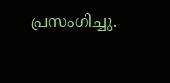പ്രസംഗിച്ചു.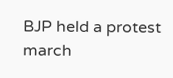BJP held a protest march